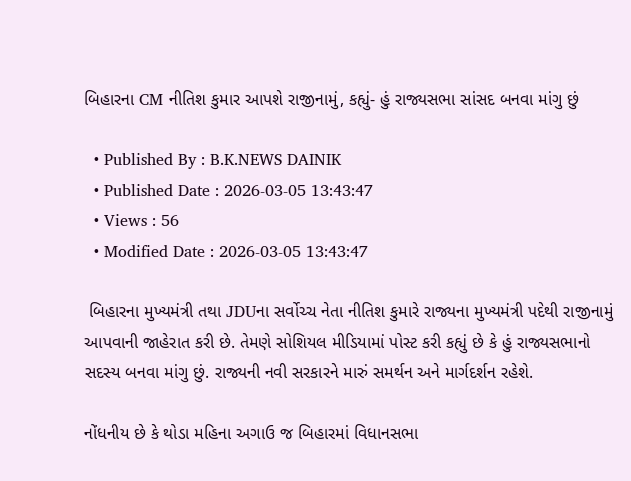બિહારના CM નીતિશ કુમાર આપશે રાજીનામું, કહ્યું- હું રાજ્યસભા સાંસદ બનવા માંગુ છું

  • Published By : B.K.NEWS DAINIK
  • Published Date : 2026-03-05 13:43:47
  • Views : 56
  • Modified Date : 2026-03-05 13:43:47

 બિહારના મુખ્યમંત્રી તથા JDUના સર્વોચ્ચ નેતા નીતિશ કુમારે રાજ્યના મુખ્યમંત્રી પદેથી રાજીનામું આપવાની જાહેરાત કરી છે. તેમણે સોશિયલ મીડિયામાં પોસ્ટ કરી કહ્યું છે કે હું રાજ્યસભાનો સદસ્ય બનવા માંગુ છું. રાજ્યની નવી સરકારને મારું સમર્થન અને માર્ગદર્શન રહેશે.

નોંધનીય છે કે થોડા મહિના અગાઉ જ બિહારમાં વિધાનસભા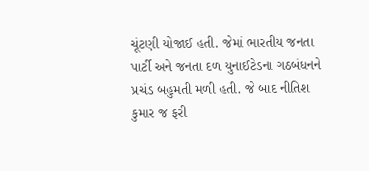ચૂંટણી યોજાઈ હતી. જેમાં ભારતીય જનતા પાર્ટી અને જનતા દળ યુનાઈટેડના ગઠબંધનને પ્રચંડ બહુમતી મળી હતી. જે બાદ નીતિશ કુમાર જ ફરી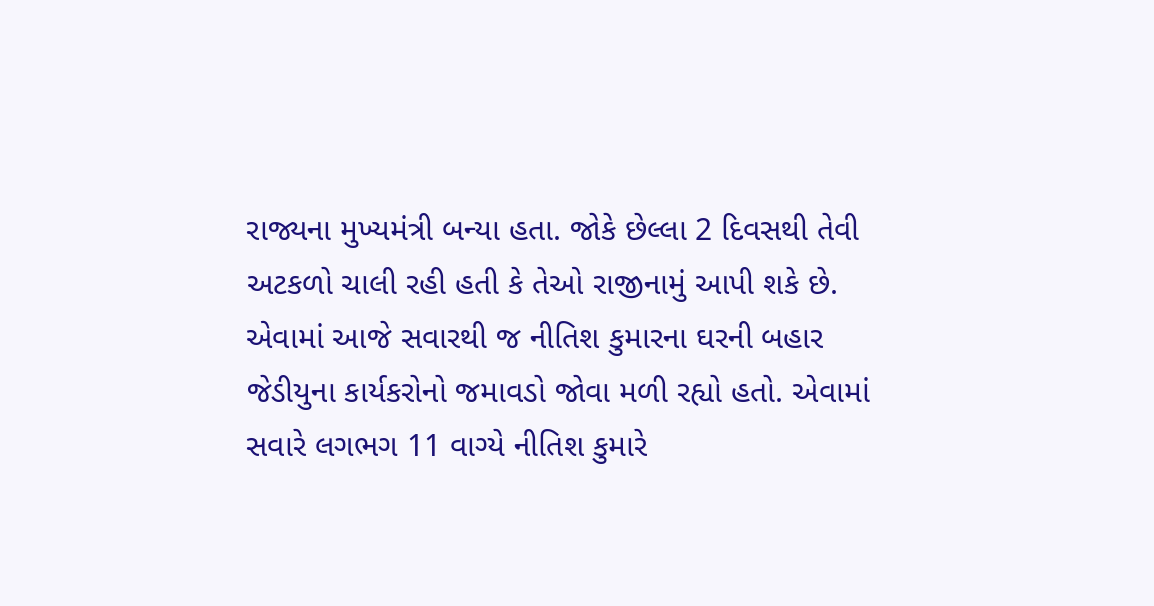રાજ્યના મુખ્યમંત્રી બન્યા હતા. જોકે છેલ્લા 2 દિવસથી તેવી અટકળો ચાલી રહી હતી કે તેઓ રાજીનામું આપી શકે છે. એવામાં આજે સવારથી જ નીતિશ કુમારના ઘરની બહાર જેડીયુના કાર્યકરોનો જમાવડો જોવા મળી રહ્યો હતો. એવામાં સવારે લગભગ 11 વાગ્યે નીતિશ કુમારે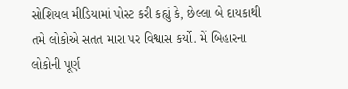સોશિયલ મીડિયામાં પોસ્ટ કરી કહ્યું કે, છેલ્લા બે દાયકાથી તમે લોકોએ સતત મારા પર વિશ્વાસ કર્યો. મેં બિહારના લોકોની પૂર્ણ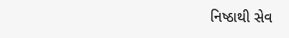નિષ્ઠાથી સેવ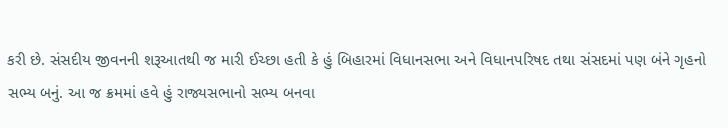કરી છે. સંસદીય જીવનની શરૂઆતથી જ મારી ઈચ્છા હતી કે હું બિહારમાં વિધાનસભા અને વિધાનપરિષદ તથા સંસદમાં પણ બંને ગૃહનો સભ્ય બનું. આ જ ક્રમમાં હવે હું રાજ્યસભાનો સભ્ય બનવા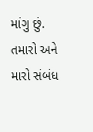માંગુ છું. તમારો અને મારો સંબંધ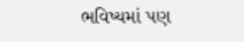ભવિષ્યમાં પણ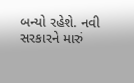બન્યો રહેશે. નવી સરકારને મારું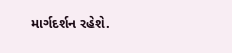માર્ગદર્શન રહેશે.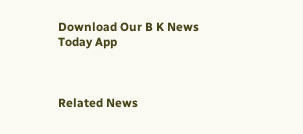Download Our B K News Today App



Related News